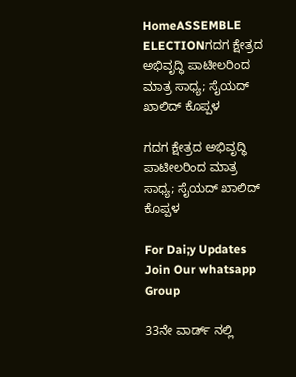HomeASSEMBLE ELECTIONಗದಗ ಕ್ಷೇತ್ರದ ಅಭಿವೃದ್ಧಿ ಪಾಟೀಲರಿಂದ ಮಾತ್ರ ಸಾಧ್ಯ; ಸೈಯದ್ ಖಾಲಿದ್ ಕೊಪ್ಪಳ

ಗದಗ ಕ್ಷೇತ್ರದ ಅಭಿವೃದ್ಧಿ ಪಾಟೀಲರಿಂದ ಮಾತ್ರ ಸಾಧ್ಯ; ಸೈಯದ್ ಖಾಲಿದ್ ಕೊಪ್ಪಳ

For Dai;y Updates Join Our whatsapp Group

33ನೇ ವಾರ್ಡ್ ನಲ್ಲಿ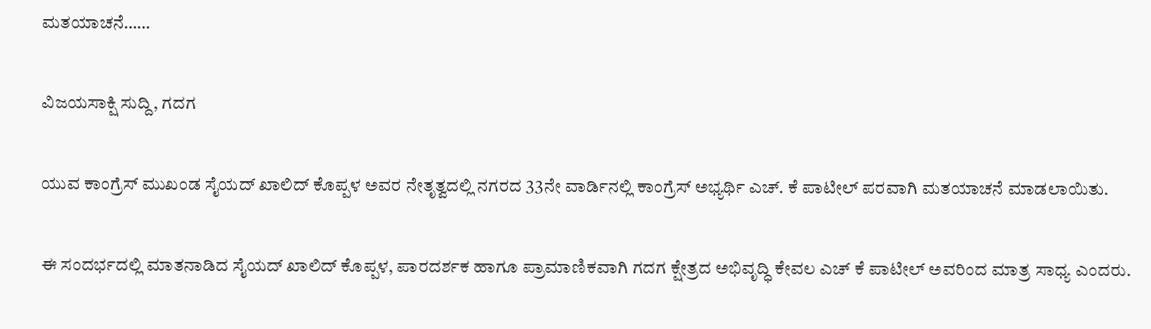ಮತಯಾಚನೆ……

ವಿಜಯಸಾಕ್ಷಿ ಸುದ್ದಿ, ಗದಗ

ಯುವ ಕಾಂಗ್ರೆಸ್‌ ಮುಖಂಡ ಸೈಯದ್ ಖಾಲಿದ್ ಕೊಪ್ಪಳ ಅವರ ನೇತೃತ್ವದಲ್ಲಿ ನಗರದ 33ನೇ ವಾರ್ಡಿನಲ್ಲಿ ಕಾಂಗ್ರೆಸ್ ಅಭ್ಯರ್ಥಿ ಎಚ್. ಕೆ ಪಾಟೀಲ್ ಪರವಾಗಿ ಮತಯಾಚನೆ ಮಾಡಲಾಯಿತು.

ಈ ಸಂದರ್ಭದಲ್ಲಿ ಮಾತನಾಡಿದ ಸೈಯದ್ ಖಾಲಿದ್ ಕೊಪ್ಪಳ, ಪಾರದರ್ಶಕ‌ ಹಾಗೂ ಪ್ರಾಮಾಣಿಕವಾಗಿ ಗದಗ ಕ್ಷೇತ್ರದ ಅಭಿವೃದ್ಧಿ ಕೇವಲ ಎಚ್ ಕೆ ಪಾಟೀಲ್ ಅವರಿಂದ ಮಾತ್ರ ಸಾಧ್ಯ ಎಂದರು.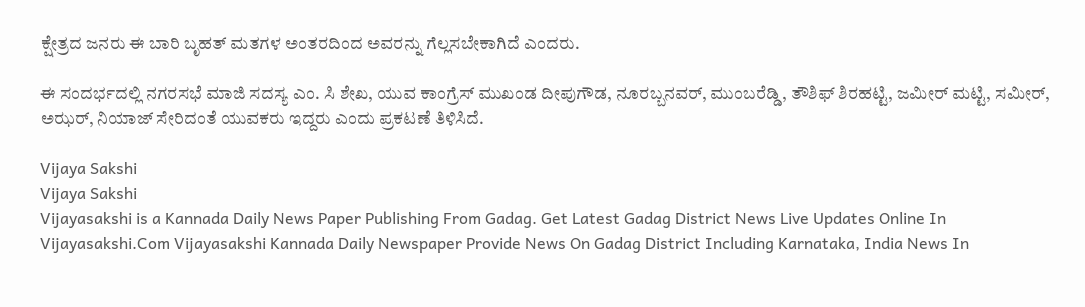ಕ್ಷೇತ್ರದ ಜನರು ಈ ಬಾರಿ ಬೃಹತ್ ಮತಗಳ ಅಂತರದಿಂದ ಅವರನ್ನು ಗೆಲ್ಲಸಬೇಕಾಗಿದೆ ಎಂದರು.

ಈ ಸಂದರ್ಭದಲ್ಲಿ ನಗರಸಭೆ ಮಾಜಿ ಸದಸ್ಯ ಎಂ. ಸಿ ಶೇಖ, ಯುವ ಕಾಂಗ್ರೆಸ್ ಮುಖಂಡ ದೀಪುಗೌಡ, ನೂರಬ್ಬನವರ್, ಮುಂಬರೆಡ್ಡಿ, ತೌಶಿಫ್ ಶಿರಹಟ್ಟಿ, ಜಮೀರ್ ಮಟ್ಟಿ, ಸಮೀರ್, ಅಝರ್, ನಿಯಾಜ್ ಸೇರಿದಂತೆ ಯುವಕರು ಇದ್ದರು ಎಂದು ಪ್ರಕಟಣೆ ತಿಳಿಸಿದೆ.

Vijaya Sakshi
Vijaya Sakshi
Vijayasakshi is a Kannada Daily News Paper Publishing From Gadag. Get Latest Gadag District News Live Updates Online In Vijayasakshi.Com Vijayasakshi Kannada Daily Newspaper Provide News On Gadag District Including Karnataka, India News In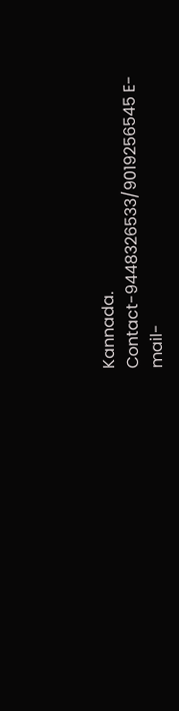Kannada. Contact-9448326533/9019256545 E-mail-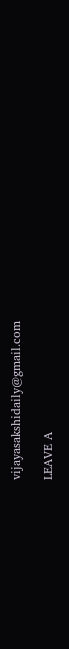vijayasakshidaily@gmail.com

LEAVE A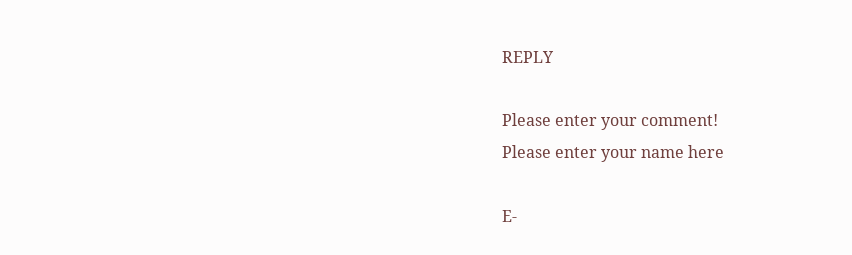REPLY

Please enter your comment!
Please enter your name here

E-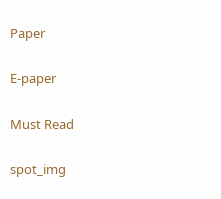Paper

E-paper

Must Read

spot_img